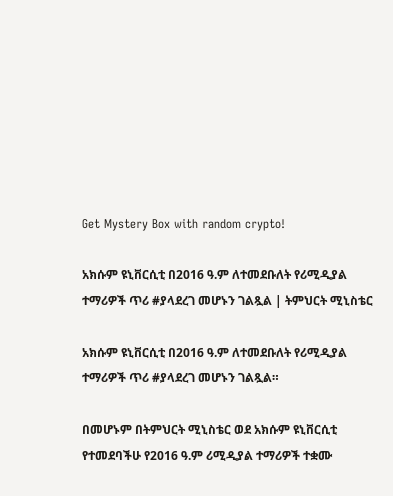Get Mystery Box with random crypto!

አክሱም ዩኒቨርሲቲ በ2016 ዓ.ም ለተመደቡለት የሪሚዲያል ተማሪዎች ጥሪ #ያላደረገ መሆኑን ገልጿል | ትምህርት ሚኒስቴር

አክሱም ዩኒቨርሲቲ በ2016 ዓ.ም ለተመደቡለት የሪሚዲያል ተማሪዎች ጥሪ #ያላደረገ መሆኑን ገልጿል።

በመሆኑም በትምህርት ሚኒስቴር ወደ አክሱም ዩኒቨርሲቲ የተመደባችሁ የ2016 ዓ.ም ሪሚዲያል ተማሪዎች ተቋሙ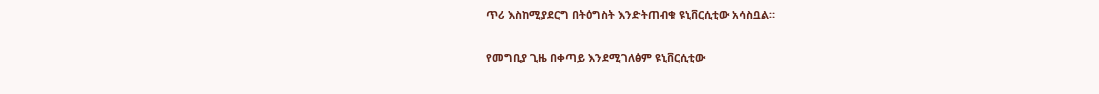ጥሪ እስከሚያደርግ በትዕግስት እንድትጠብቁ ዩኒቨርሲቲው አሳስቧል።

የመግቢያ ጊዜ በቀጣይ እንደሚገለፅም ዩኒቨርሲቲው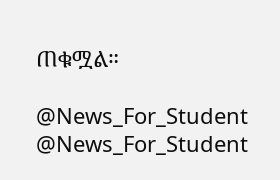ጠቁሟል።

@News_For_Student
@News_For_Student